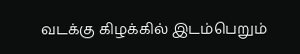வடக்கு கிழக்கில் இடம்பெறும்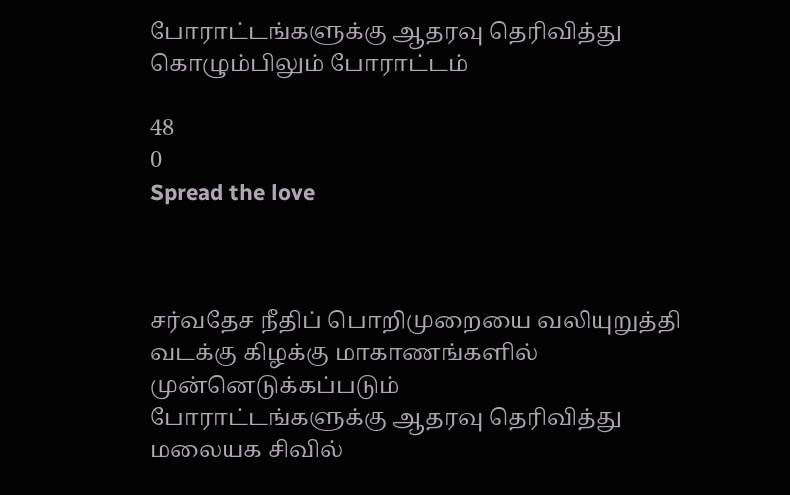போராட்டங்களுக்கு ஆதரவு தெரிவித்து கொழும்பிலும் போராட்டம்

48
0
Spread the love



சர்வதேச நீதிப் பொறிமுறையை வலியுறுத்தி வடக்கு கிழக்கு மாகாணங்களில் முன்னெடுக்கப்படும்
போராட்டங்களுக்கு ஆதரவு தெரிவித்து மலையக சிவில்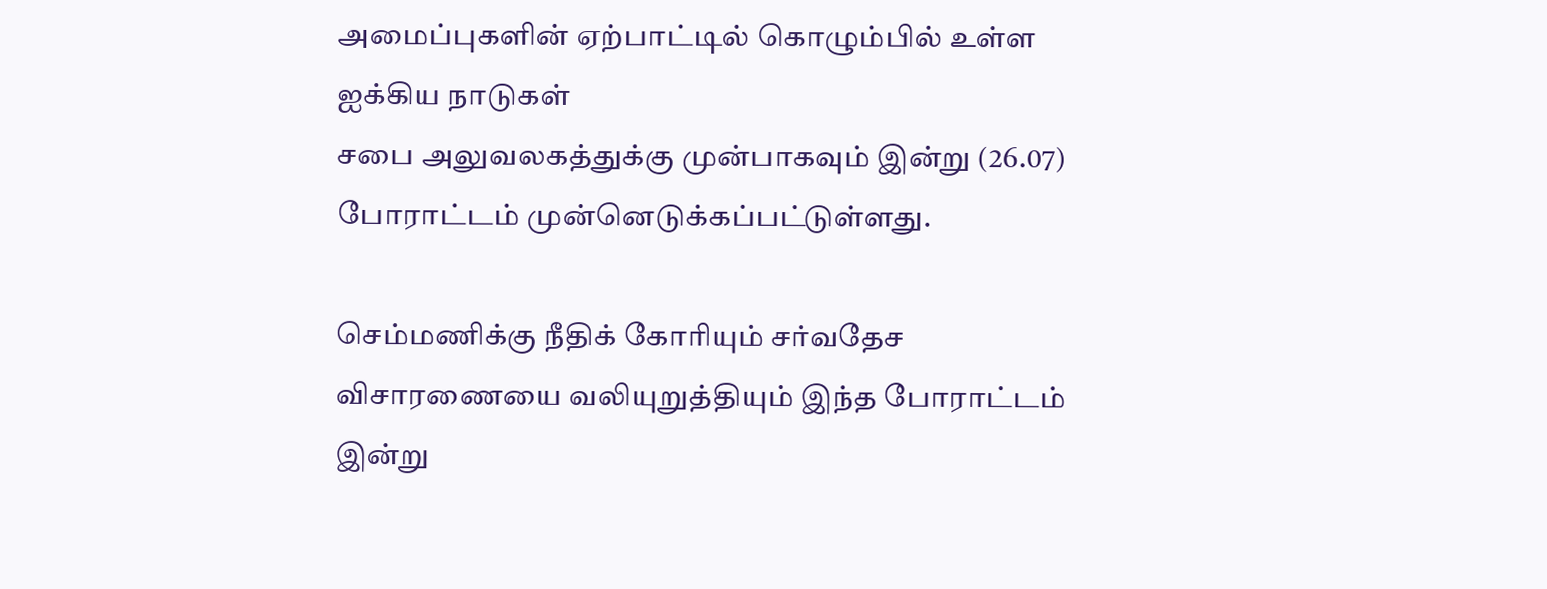அமைப்புகளின் ஏற்பாட்டில் கொழும்பில் உள்ள ஐக்கிய நாடுகள்
சபை அலுவலகத்துக்கு முன்பாகவும் இன்று (26.07) போராட்டம் முன்னெடுக்கப்பட்டுள்ளது.

செம்மணிக்கு நீதிக் கோரியும் சர்வதேச விசாரணையை வலியுறுத்தியும் இந்த போராட்டம் இன்று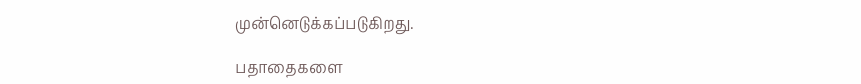முன்னெடுக்கப்படுகிறது.

பதாதைகளை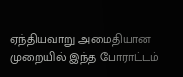ஏந்தியவாறு அமைதியான முறையில் இந்த போராட்டம்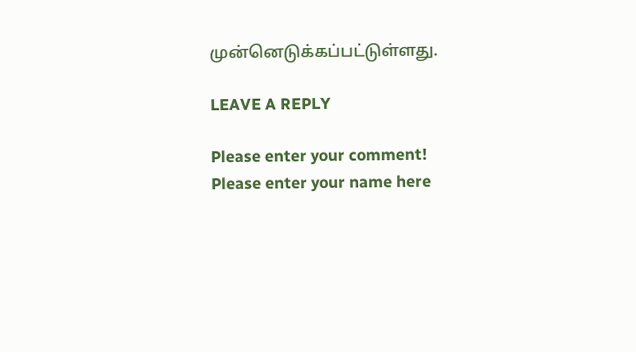முன்னெடுக்கப்பட்டுள்ளது.

LEAVE A REPLY

Please enter your comment!
Please enter your name here